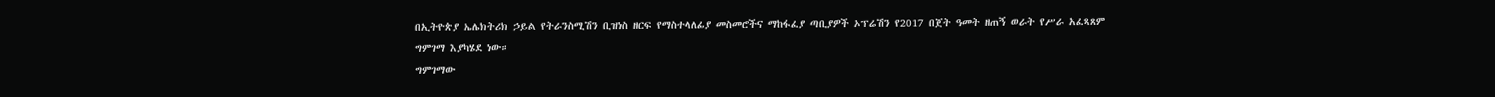በኢትዮጵያ ኤሌክትሪክ ኃይል የትራንስሚሽን ቢዝነስ ዘርፍ የማስተላለፊያ መስመሮችና ማከፋፈያ ጣቢያዎች ኦፕሬሽን የ2017 በጀት ዓመት ዘጠኝ ወራት የሥራ አፈጻጸም ግምገማ እያካሄደ ነው።
ግምገማው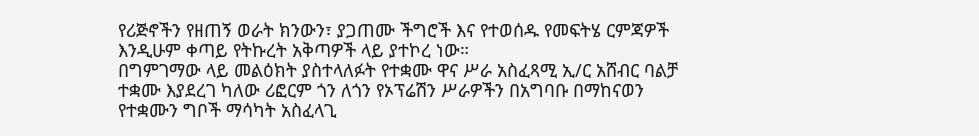የሪጅኖችን የዘጠኝ ወራት ክንውን፣ ያጋጠሙ ችግሮች እና የተወሰዱ የመፍትሄ ርምጃዎች እንዲሁም ቀጣይ የትኩረት አቅጣዎች ላይ ያተኮረ ነው።
በግምገማው ላይ መልዕክት ያስተላለፉት የተቋሙ ዋና ሥራ አስፈጻሚ ኢ/ር አሸብር ባልቻ ተቋሙ እያደረገ ካለው ሪፎርም ጎን ለጎን የኦፕሬሽን ሥራዎችን በአግባቡ በማከናወን የተቋሙን ግቦች ማሳካት አስፈላጊ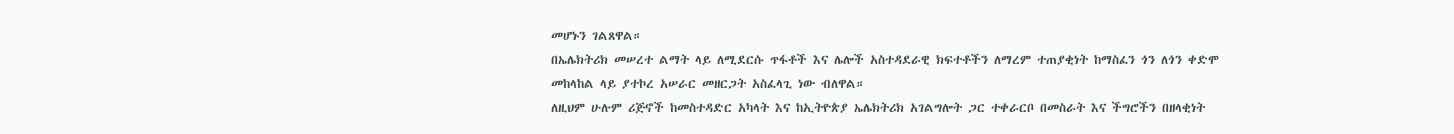መሆኑን ገልጸዋል።
በኤሌክትሪክ መሠረተ ልማት ላይ ለሚደርሱ ጥፋቶች እና ሌሎች አስተዳደራዊ ክፍተቶችን ለማረም ተጠያቂነት ከማስፈን ጎን ለጎን ቀድሞ መከላከል ላይ ያተኮረ አሠራር መዘርጋት አስፈላጊ ነው ብለዋል።
ለዚህም ሁሉም ሪጅኖች ከመስተዳድር አካላት እና ከኢትዮጵያ ኤሌክትሪክ አገልግሎት ጋር ተቀራርቦ በመስራት እና ችግሮችን በዘላቂነት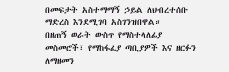በመፍታት አስተማማኝ ኃይል ለህብረተሰቡ ማድረስ እንደሚገባ አስገንዝበዋል።
በዘጠኝ ወራት ውስጥ የማስተላለፊያ መስመሮች፣ የማከፋፈያ ጣቢያዎች እና ዘርፉን ለማዘመን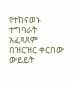የተከናወኑ ተግባራት አፈጻጸም በዝርዝር ቀርበው ውይይት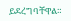ይደረግባቸዋል።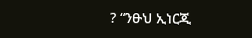? “ንፁህ ኢነርጂ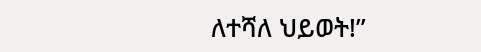ለተሻለ ህይወት!”